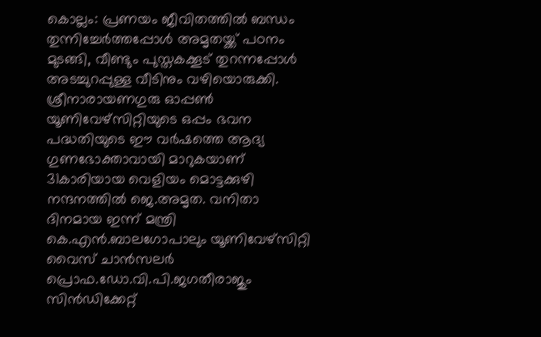കൊല്ലം: പ്രണയം ജീവിതത്തിൽ ബന്ധം തുന്നിച്ചേർത്തപ്പോൾ അമൃതയ്ക്ക് പഠനം മുടങ്ങി, വീണ്ടും പുസ്തകക്കൂട് തുറന്നപ്പോൾ അടച്ചുറപ്പുള്ള വീടിനും വഴിയൊരുക്കി. ശ്രീനാരായണഗുരു ഓപ്പൺ യൂണിവേഴ്സിറ്റിയുടെ ഒപ്പം ഭവന പദ്ധതിയുടെ ഈ വർഷത്തെ ആദ്യ ഗുണഭോക്താവായി മാറുകയാണ് 31കാരിയായ വെളിയം മൊട്ടക്കുഴി നന്ദനത്തിൽ ജെ.അമൃത. വനിതാ ദിനമായ ഇന്ന് മന്ത്രി കെ.എൻ.ബാലഗോപാലും യൂണിവേഴ്സിറ്റി വൈസ് ചാൻസലർ പ്രൊഫ.ഡോ.വി.പി.ജഗതീരാജും സിൻഡിക്കേറ്റ്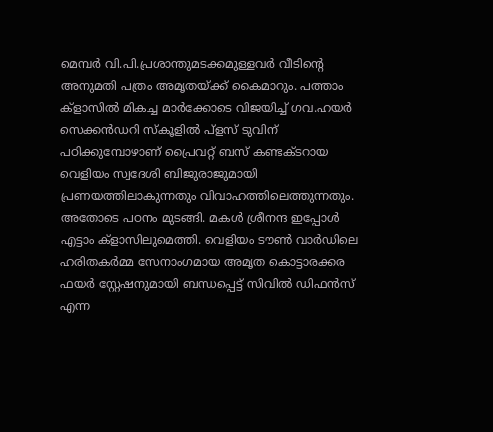മെമ്പർ വി.പി.പ്രശാന്തുമടക്കമുള്ളവർ വീടിന്റെ അനുമതി പത്രം അമൃതയ്ക്ക് കൈമാറും. പത്താം ക്ളാസിൽ മികച്ച മാർക്കോടെ വിജയിച്ച് ഗവ.ഹയർ സെക്കൻഡറി സ്കൂളിൽ പ്ളസ് ടുവിന് പഠിക്കുമ്പോഴാണ് പ്രൈവറ്റ് ബസ് കണ്ടക്ടറായ വെളിയം സ്വദേശി ബിജുരാജുമായി പ്രണയത്തിലാകുന്നതും വിവാഹത്തിലെത്തുന്നതും. അതോടെ പഠനം മുടങ്ങി. മകൾ ശ്രീനന്ദ ഇപ്പോൾ എട്ടാം ക്ളാസിലുമെത്തി. വെളിയം ടൗൺ വാർഡിലെ ഹരിതകർമ്മ സേനാംഗമായ അമൃത കൊട്ടാരക്കര ഫയർ സ്റ്റേഷനുമായി ബന്ധപ്പെട്ട് സിവിൽ ഡിഫൻസ് എന്ന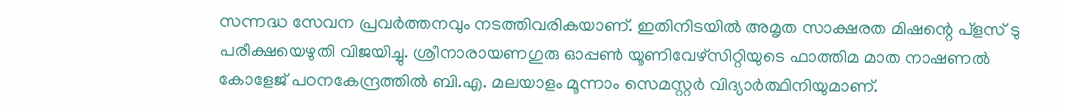സന്നദ്ധ സേവന പ്രവർത്തനവും നടത്തിവരികയാണ്. ഇതിനിടയിൽ അമൃത സാക്ഷരത മിഷന്റെ പ്ളസ് ടു പരീക്ഷയെഴുതി വിജയിച്ചു. ശ്രീനാരായണഗുരു ഓപ്പൺ യൂണിവേഴ്സിറ്റിയുടെ ഫാത്തിമ മാത നാഷണൽ കോളേജ് പഠനകേന്ദ്രത്തിൽ ബി.എ. മലയാളം മൂന്നാം സെമസ്റ്റർ വിദ്യാർത്ഥിനിയുമാണ്.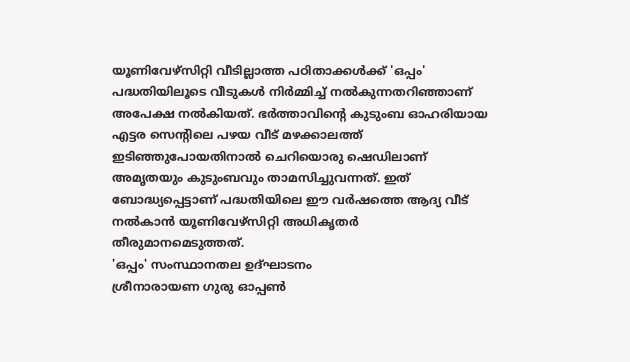യൂണിവേഴ്സിറ്റി വീടില്ലാത്ത പഠിതാക്കൾക്ക് 'ഒപ്പം' പദ്ധതിയിലൂടെ വീടുകൾ നിർമ്മിച്ച് നൽകുന്നതറിഞ്ഞാണ് അപേക്ഷ നൽകിയത്. ഭർത്താവിന്റെ കുടുംബ ഓഹരിയായ എട്ടര സെന്റിലെ പഴയ വീട് മഴക്കാലത്ത് ഇടിഞ്ഞുപോയതിനാൽ ചെറിയൊരു ഷെഡിലാണ് അമൃതയും കുടുംബവും താമസിച്ചുവന്നത്. ഇത് ബോദ്ധ്യപ്പെട്ടാണ് പദ്ധതിയിലെ ഈ വർഷത്തെ ആദ്യ വീട് നൽകാൻ യൂണിവേഴ്സിറ്റി അധികൃതർ തീരുമാനമെടുത്തത്.
'ഒപ്പം' സംസ്ഥാനതല ഉദ്ഘാടനം
ശ്രീനാരായണ ഗുരു ഓപ്പൺ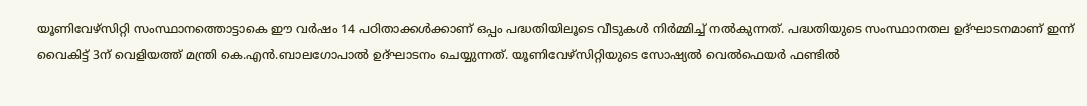യൂണിവേഴ്സിറ്റി സംസ്ഥാനത്തൊട്ടാകെ ഈ വർഷം 14 പഠിതാക്കൾക്കാണ് ഒപ്പം പദ്ധതിയിലൂടെ വീടുകൾ നിർമ്മിച്ച് നൽകുന്നത്. പദ്ധതിയുടെ സംസ്ഥാനതല ഉദ്ഘാടനമാണ് ഇന്ന് വൈകിട്ട് 3ന് വെളിയത്ത് മന്ത്രി കെ.എൻ.ബാലഗോപാൽ ഉദ്ഘാടനം ചെയ്യുന്നത്. യൂണിവേഴ്സിറ്റിയുടെ സോഷ്യൽ വെൽഫെയർ ഫണ്ടിൽ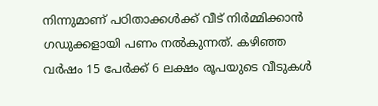നിന്നുമാണ് പഠിതാക്കൾക്ക് വീട് നിർമ്മിക്കാൻ ഗഡുക്കളായി പണം നൽകുന്നത്. കഴിഞ്ഞ വർഷം 15 പേർക്ക് 6 ലക്ഷം രൂപയുടെ വീടുകൾ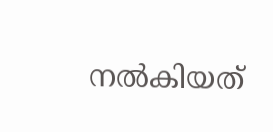നൽകിയത്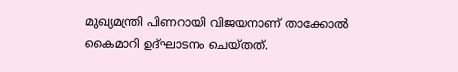മുഖ്യമന്ത്രി പിണറായി വിജയനാണ് താക്കോൽ കൈമാറി ഉദ്ഘാടനം ചെയ്തത്.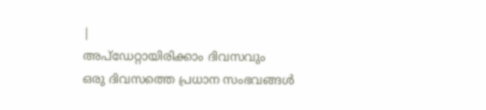|
അപ്ഡേറ്റായിരിക്കാം ദിവസവും
ഒരു ദിവസത്തെ പ്രധാന സംഭവങ്ങൾ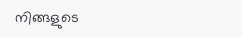നിങ്ങളുടെ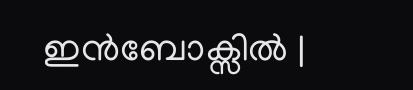ഇൻബോക്സിൽ |